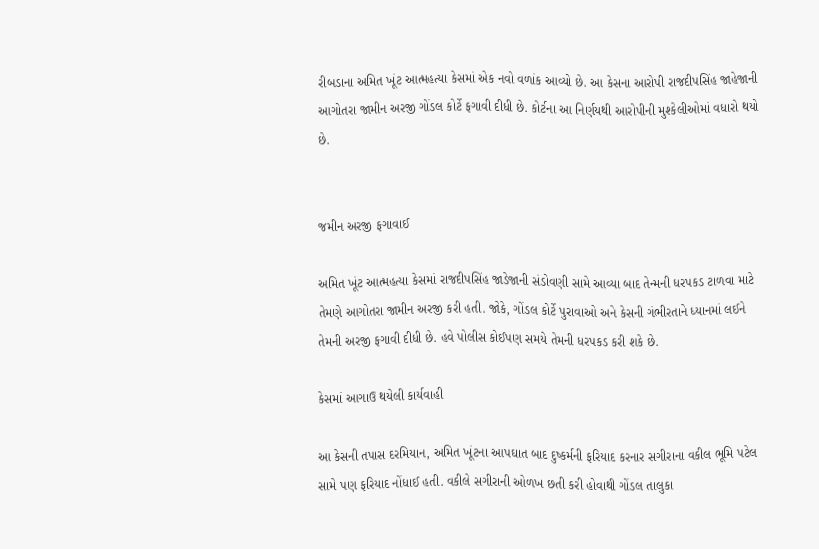રીબડાના અમિત ખૂંટ આત્મહત્યા કેસમાં એક નવો વળાંક આવ્યો છે. આ કેસના આરોપી રાજદીપસિંહ જાહેજાની આગોતરા જામીન અરજી ગોંડલ કોર્ટે ફગાવી દીધી છે. કોર્ટના આ નિર્ણયથી આરોપીની મુશ્કેલીઓમાં વધારો થયો છે.


જમીન અરજી ફગાવાઈ

અમિત ખૂંટ આત્મહત્યા કેસમાં રાજદીપસિંહ જાડેજાની સંડોવણી સામે આવ્યા બાદ તેન્મની ધરપકડ ટાળવા માટે તેમણે આગોતરા જામીન અરજી કરી હતી. જોકે, ગોંડલ કોર્ટે પુરાવાઓ અને કેસની ગંભીરતાને ધ્યાનમાં લઈને તેમની અરજી ફગાવી દીધી છે. હવે પોલીસ કોઈપણ સમયે તેમની ધરપકડ કરી શકે છે.

કેસમાં આગાઉ થયેલી કાર્યવાહી

આ કેસની તપાસ દરમિયાન, અમિત ખૂંટના આપઘાત બાદ દુષ્કર્મની ફરિયાદ કરનાર સગીરાના વકીલ ભૂમિ પટેલ સામે પણ ફરિયાદ નોંધાઈ હતી. વકીલે સગીરાની ઓળખ છતી કરી હોવાથી ગોંડલ તાલુકા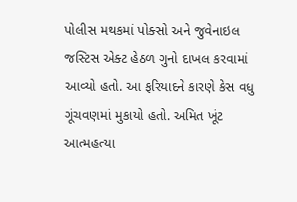પોલીસ મથકમાં પોક્સો અને જુવેનાઇલ જસ્ટિસ એક્ટ હેઠળ ગુનો દાખલ કરવામાં આવ્યો હતો. આ ફરિયાદને કારણે કેસ વધુ ગૂંચવણમાં મુકાયો હતો. અમિત ખૂંટ આત્મહત્યા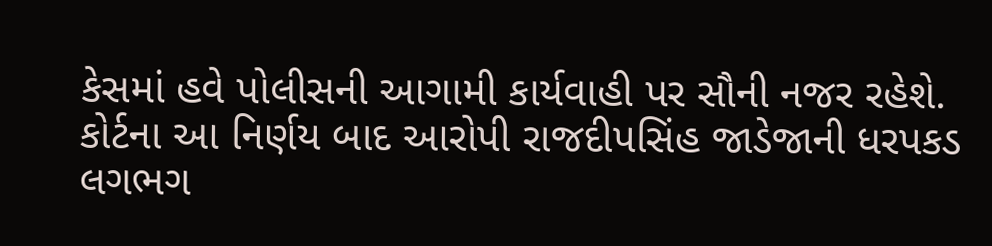કેસમાં હવે પોલીસની આગામી કાર્યવાહી પર સૌની નજર રહેશે. કોર્ટના આ નિર્ણય બાદ આરોપી રાજદીપસિંહ જાડેજાની ધરપકડ લગભગ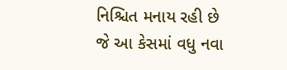નિશ્ચિત મનાય રહી છે જે આ કેસમાં વધુ નવા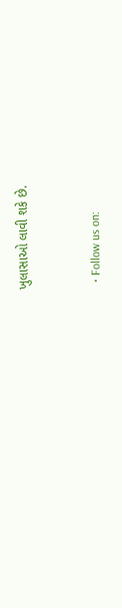ખુલાસાઓ લાવી શકે છે.


  • Follow us on: